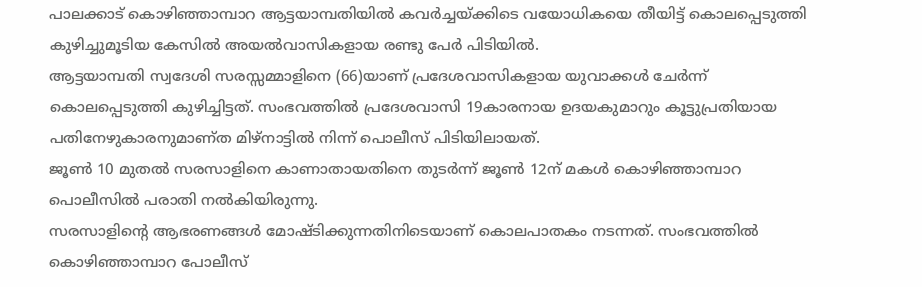പാലക്കാട് കൊഴിഞ്ഞാമ്പാറ ആട്ടയാമ്പതിയിൽ കവർച്ചയ്ക്കിടെ വയോധികയെ തീയിട്ട് കൊലപ്പെടുത്തി കുഴിച്ചുമൂടിയ കേസിൽ അയൽവാസികളായ രണ്ടു പേർ പിടിയിൽ.
ആട്ടയാമ്പതി സ്വദേശി സരസ്സമ്മാളിനെ (66)യാണ് പ്രദേശവാസികളായ യുവാക്കൾ ചേർന്ന് കൊലപ്പെടുത്തി കുഴിച്ചിട്ടത്. സംഭവത്തിൽ പ്രദേശവാസി 19കാരനായ ഉദയകുമാറും കൂട്ടുപ്രതിയായ പതിനേഴുകാരനുമാണ്ത മിഴ്നാട്ടിൽ നിന്ന് പൊലീസ് പിടിയിലായത്.
ജൂൺ 10 മുതൽ സരസാളിനെ കാണാതായതിനെ തുടർന്ന് ജൂൺ 12ന് മകൾ കൊഴിഞ്ഞാമ്പാറ പൊലീസിൽ പരാതി നൽകിയിരുന്നു.
സരസാളിൻ്റെ ആഭരണങ്ങൾ മോഷ്ടിക്കുന്നതിനിടെയാണ് കൊലപാതകം നടന്നത്. സംഭവത്തിൽ കൊഴിഞ്ഞാമ്പാറ പോലീസ്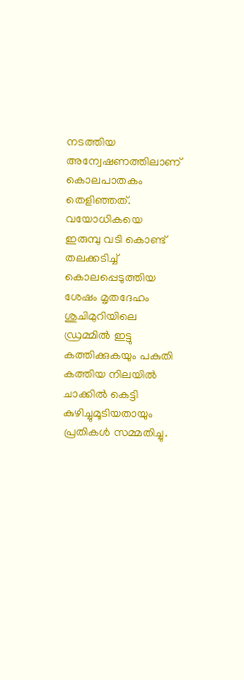നടത്തിയ അന്വേഷണത്തിലാണ് കൊലപാതകം തെളിഞ്ഞത്.
വയോധികയെ ഇരുമ്പു വടി കൊണ്ട് തലക്കടിച്ച് കൊലപ്പെടുത്തിയ ശേഷം മൃതദേഹം ശുചിമുറിയിലെ ഡ്രമ്മിൽ ഇട്ടു കത്തിക്കുകയും പകുതി കത്തിയ നിലയിൽ ചാക്കിൽ കെട്ടി കുഴിച്ചുമൂടിയതായും പ്രതികൾ സമ്മതിച്ചു.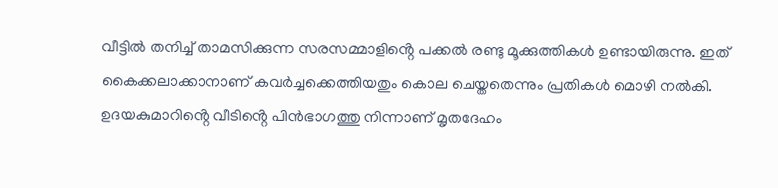വീട്ടിൽ തനിച്ച് താമസിക്കുന്ന സരസമ്മാളിൻ്റെ പക്കൽ രണ്ടു മൂക്കുത്തികൾ ഉണ്ടായിരുന്നു. ഇത് കൈക്കലാക്കാനാണ് കവർച്ചക്കെത്തിയതും കൊല ചെയ്തതെന്നും പ്രതികൾ മൊഴി നൽകി. ഉദയകുമാറിൻ്റെ വീടിൻ്റെ പിൻഭാഗത്തു നിന്നാണ് മൃതദേഹം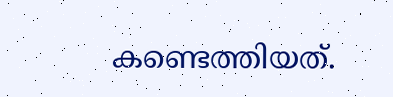കണ്ടെത്തിയത്.